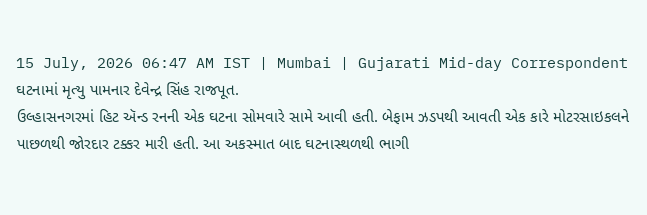15 July, 2026 06:47 AM IST | Mumbai | Gujarati Mid-day Correspondent
ઘટનામાં મૃત્યુ પામનાર દેવેન્દ્ર સિંહ રાજપૂત.
ઉલ્હાસનગરમાં હિટ ઍન્ડ રનની એક ઘટના સોમવારે સામે આવી હતી. બેફામ ઝડપથી આવતી એક કારે મોટરસાઇકલને પાછળથી જોરદાર ટક્કર મારી હતી. આ અકસ્માત બાદ ઘટનાસ્થળથી ભાગી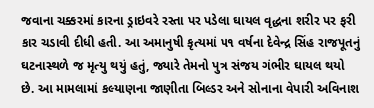જવાના ચક્કરમાં કારના ડ્રાઇવરે રસ્તા પર પડેલા ઘાયલ વૃદ્ધના શરીર પર ફરી કાર ચડાવી દીધી હતી. આ અમાનુષી કૃત્યમાં ૫૧ વર્ષના દેવેન્દ્ર સિંહ રાજપૂતનું ઘટનાસ્થળે જ મૃત્યુ થયું હતું, જ્યારે તેમનો પુત્ર સંજય ગંભીર ઘાયલ થયો છે. આ મામલામાં કલ્યાણના જાણીતા બિલ્ડર અને સોનાના વેપારી અવિનાશ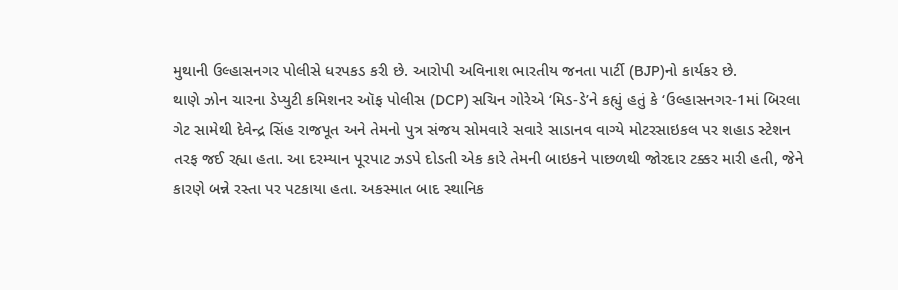મુથાની ઉલ્હાસનગર પોલીસે ધરપકડ કરી છે. આરોપી અવિનાશ ભારતીય જનતા પાર્ટી (BJP)નો કાર્યકર છે.
થાણે ઝોન ચારના ડેપ્યુટી કમિશનર ઑફ પોલીસ (DCP) સચિન ગોરેએ ‘મિડ-ડે’ને કહ્યું હતું કે ‘ઉલ્હાસનગર-1માં બિરલા ગેટ સામેથી દેવેન્દ્ર સિંહ રાજપૂત અને તેમનો પુત્ર સંજય સોમવારે સવારે સાડાનવ વાગ્યે મોટરસાઇકલ પર શહાડ સ્ટેશન તરફ જઈ રહ્યા હતા. આ દરમ્યાન પૂરપાટ ઝડપે દોડતી એક કારે તેમની બાઇકને પાછળથી જોરદાર ટક્કર મારી હતી, જેને કારણે બન્ને રસ્તા પર પટકાયા હતા. અકસ્માત બાદ સ્થાનિક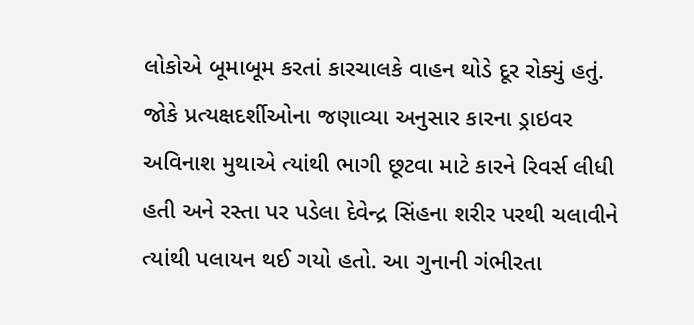લોકોએ બૂમાબૂમ કરતાં કારચાલકે વાહન થોડે દૂર રોક્યું હતું. જોકે પ્રત્યક્ષદર્શીઓના જણાવ્યા અનુસાર કારના ડ્રાઇવર અવિનાશ મુથાએ ત્યાંથી ભાગી છૂટવા માટે કારને રિવર્સ લીધી હતી અને રસ્તા પર પડેલા દેવેન્દ્ર સિંહના શરીર પરથી ચલાવીને ત્યાંથી પલાયન થઈ ગયો હતો. આ ગુનાની ગંભીરતા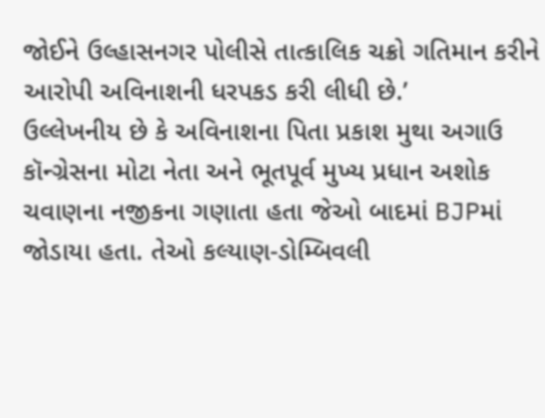જોઈને ઉલ્હાસનગર પોલીસે તાત્કાલિક ચક્રો ગતિમાન કરીને આરોપી અવિનાશની ધરપકડ કરી લીધી છે.’
ઉલ્લેખનીય છે કે અવિનાશના પિતા પ્રકાશ મુથા અગાઉ કૉન્ગ્રેસના મોટા નેતા અને ભૂતપૂર્વ મુખ્ય પ્રધાન અશોક ચવાણના નજીકના ગણાતા હતા જેઓ બાદમાં BJPમાં જોડાયા હતા. તેઓ કલ્યાણ-ડોમ્બિવલી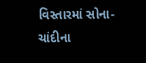વિસ્તારમાં સોના-ચાંદીના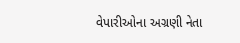વેપારીઓના અગ્રણી નેતા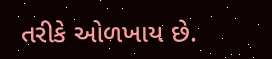તરીકે ઓળખાય છે.